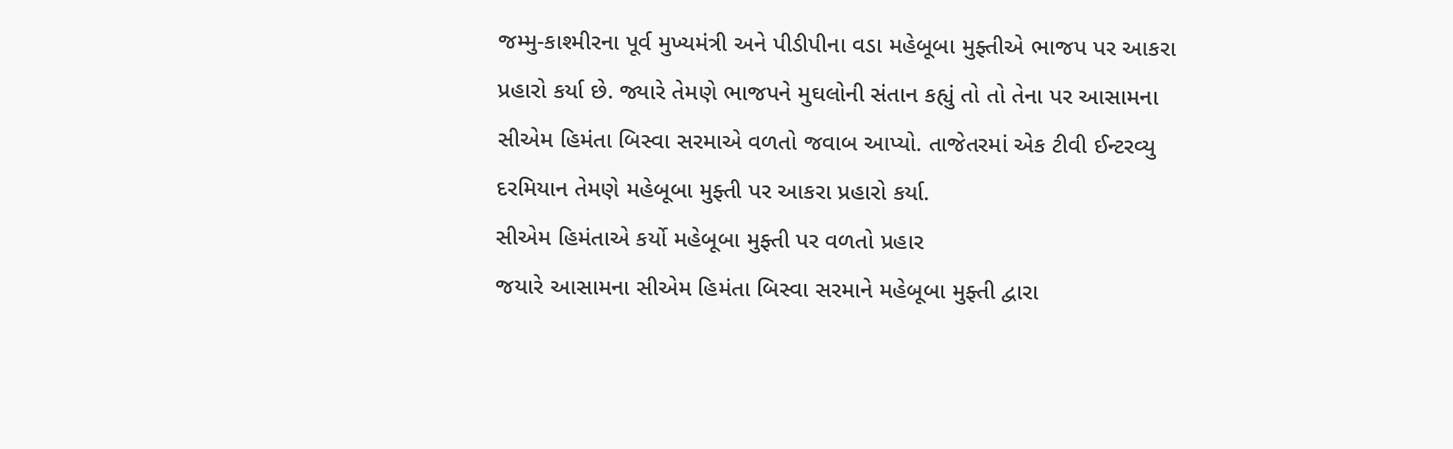જમ્મુ-કાશ્મીરના પૂર્વ મુખ્યમંત્રી અને પીડીપીના વડા મહેબૂબા મુફ્તીએ ભાજપ પર આકરા પ્રહારો કર્યા છે. જ્યારે તેમણે ભાજપને મુઘલોની સંતાન કહ્યું તો તો તેના પર આસામના સીએમ હિમંતા બિસ્વા સરમાએ વળતો જવાબ આપ્યો. તાજેતરમાં એક ટીવી ઈન્ટરવ્યુ દરમિયાન તેમણે મહેબૂબા મુફ્તી પર આકરા પ્રહારો કર્યા.
સીએમ હિમંતાએ કર્યો મહેબૂબા મુફ્તી પર વળતો પ્રહાર
જયારે આસામના સીએમ હિમંતા બિસ્વા સરમાને મહેબૂબા મુફ્તી દ્વારા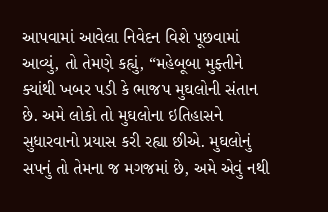આપવામાં આવેલા નિવેદન વિશે પૂછવામાં આવ્યું, તો તેમણે કહ્યું, “મહેબૂબા મુફ્તીને ક્યાંથી ખબર પડી કે ભાજપ મુઘલોની સંતાન છે. અમે લોકો તો મુઘલોના ઇતિહાસને સુધારવાનો પ્રયાસ કરી રહ્યા છીએ. મુઘલોનું સપનું તો તેમના જ મગજમાં છે, અમે એવું નથી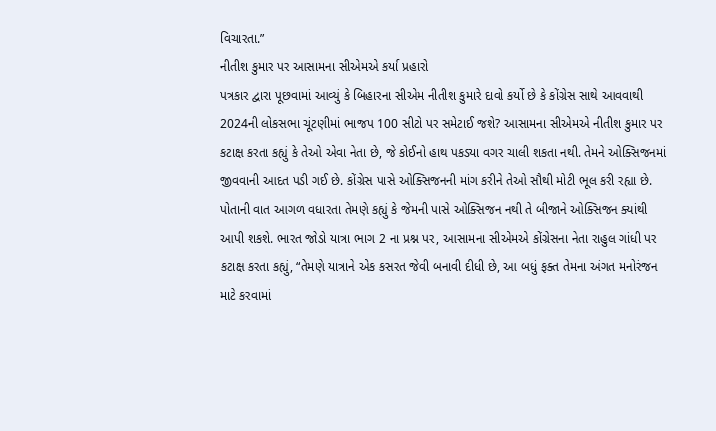વિચારતા.”
નીતીશ કુમાર પર આસામના સીએમએ કર્યા પ્રહારો
પત્રકાર દ્વારા પૂછવામાં આવ્યું કે બિહારના સીએમ નીતીશ કુમારે દાવો કર્યો છે કે કોંગ્રેસ સાથે આવવાથી 2024ની લોકસભા ચૂંટણીમાં ભાજપ 100 સીટો પર સમેટાઈ જશે? આસામના સીએમએ નીતીશ કુમાર પર કટાક્ષ કરતા કહ્યું કે તેઓ એવા નેતા છે, જે કોઈનો હાથ પકડ્યા વગર ચાલી શકતા નથી. તેમને ઓક્સિજનમાં જીવવાની આદત પડી ગઈ છે. કોંગ્રેસ પાસે ઓક્સિજનની માંગ કરીને તેઓ સૌથી મોટી ભૂલ કરી રહ્યા છે.
પોતાની વાત આગળ વધારતા તેમણે કહ્યું કે જેમની પાસે ઓક્સિજન નથી તે બીજાને ઓક્સિજન ક્યાંથી આપી શકશે. ભારત જોડો યાત્રા ભાગ 2 ના પ્રશ્ન પર, આસામના સીએમએ કોંગ્રેસના નેતા રાહુલ ગાંધી પર કટાક્ષ કરતા કહ્યું, “તેમણે યાત્રાને એક કસરત જેવી બનાવી દીધી છે, આ બધું ફક્ત તેમના અંગત મનોરંજન માટે કરવામાં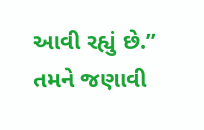આવી રહ્યું છે.”
તમને જણાવી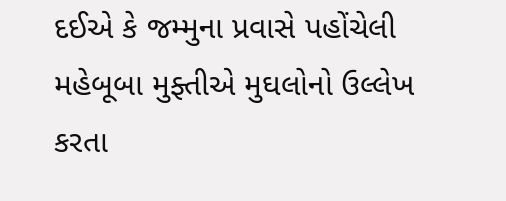દઈએ કે જમ્મુના પ્રવાસે પહોંચેલી મહેબૂબા મુફ્તીએ મુઘલોનો ઉલ્લેખ કરતા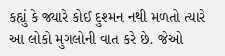કહ્યું કે જ્યારે કોઈ દુશ્મન નથી મળતો ત્યારે આ લોકો મુગલોની વાત કરે છે. જેઓ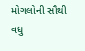મોગલોની સૌથી વધુ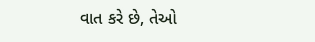વાત કરે છે, તેઓ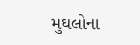મુઘલોના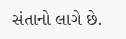સંતાનો લાગે છે.